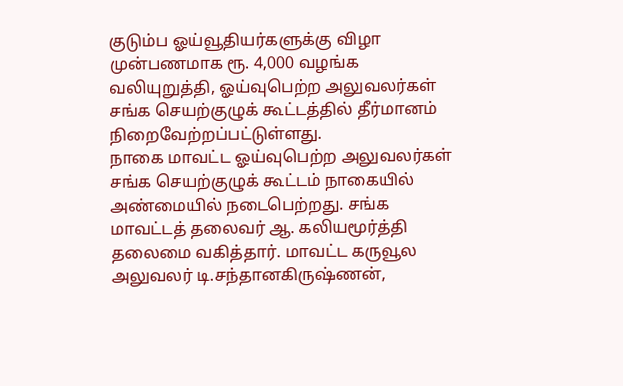குடும்ப ஓய்வூதியர்களுக்கு விழா முன்பணமாக ரூ. 4,000 வழங்க வலியுறுத்தி, ஓய்வுபெற்ற அலுவலர்கள் சங்க செயற்குழுக் கூட்டத்தில் தீர்மானம் நிறைவேற்றப்பட்டுள்ளது.
நாகை மாவட்ட ஓய்வுபெற்ற அலுவலர்கள் சங்க செயற்குழுக் கூட்டம் நாகையில் அண்மையில் நடைபெற்றது. சங்க மாவட்டத் தலைவர் ஆ. கலியமூர்த்தி தலைமை வகித்தார். மாவட்ட கருவூல அலுவலர் டி.சந்தானகிருஷ்ணன்,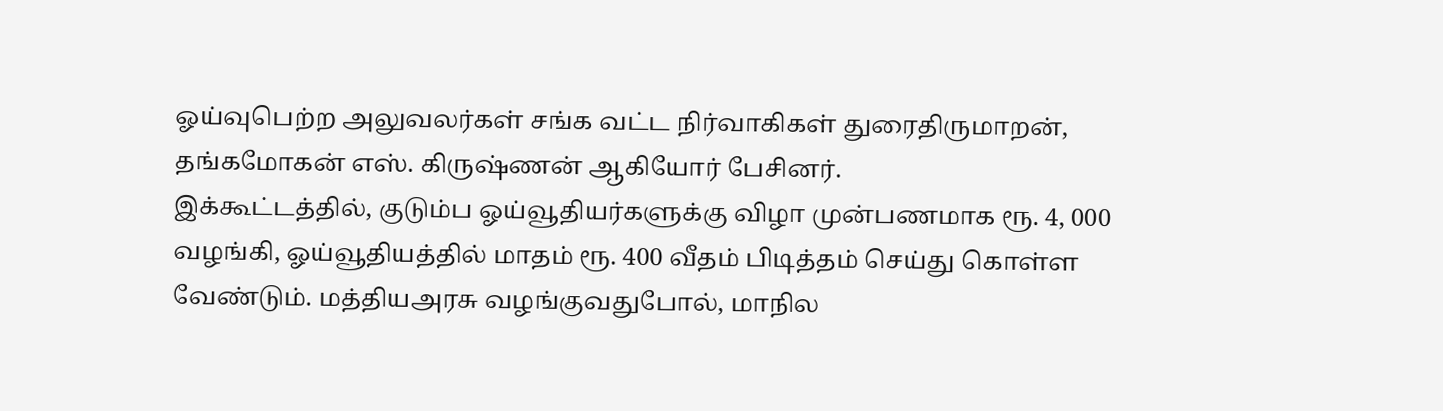ஓய்வுபெற்ற அலுவலர்கள் சங்க வட்ட நிர்வாகிகள் துரைதிருமாறன், தங்கமோகன் எஸ். கிருஷ்ணன் ஆகியோர் பேசினர்.
இக்கூட்டத்தில், குடும்ப ஓய்வூதியர்களுக்கு விழா முன்பணமாக ரூ. 4, 000 வழங்கி, ஓய்வூதியத்தில் மாதம் ரூ. 400 வீதம் பிடித்தம் செய்து கொள்ள வேண்டும். மத்தியஅரசு வழங்குவதுபோல், மாநில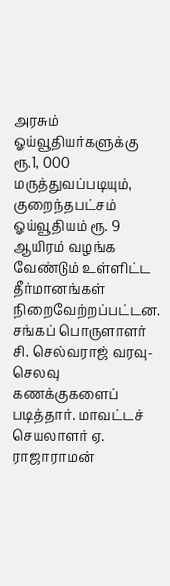அரசும் ஓய்வூதியர்களுக்கு ரூ.1, 000 மருத்துவப்படியும், குறைந்தபட்சம் ஓய்வூதியம் ரூ. 9 ஆயிரம் வழங்க வேண்டும் உள்ளிட்ட தீர்மானங்கள் நிறைவேற்றப்பட்டன.
சங்கப் பொருளாளர் சி. செல்வராஜ் வரவு-செலவு கணக்குகளைப் படித்தார். மாவட்டச் செயலாளர் ஏ. ராஜாராமன்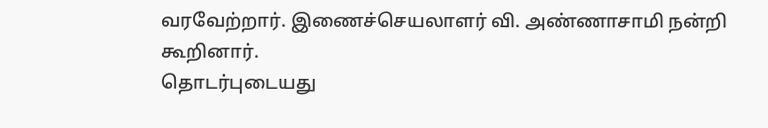வரவேற்றார். இணைச்செயலாளர் வி. அண்ணாசாமி நன்றி கூறினார்.
தொடர்புடையது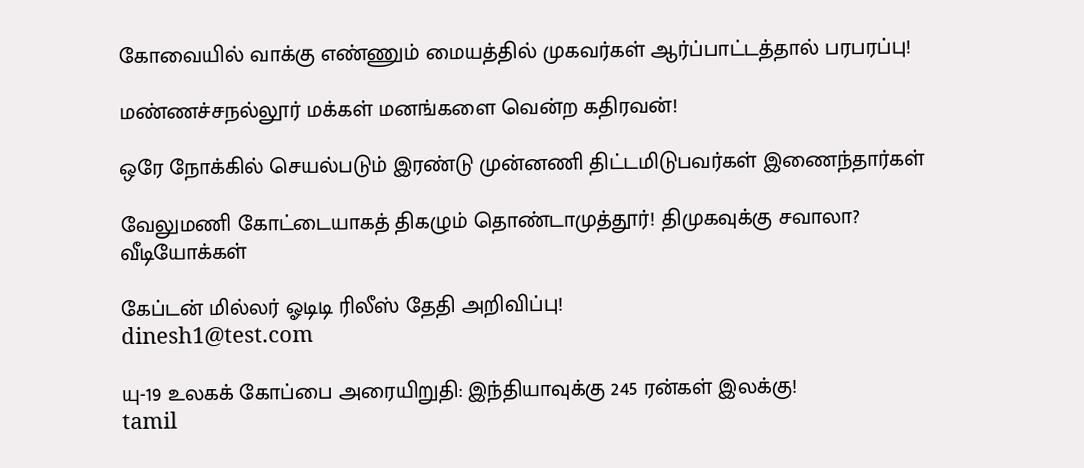கோவையில் வாக்கு எண்ணும் மையத்தில் முகவர்கள் ஆர்ப்பாட்டத்தால் பரபரப்பு!

மண்ணச்சநல்லூர் மக்கள் மனங்களை வென்ற கதிரவன்!

ஒரே நோக்கில் செயல்படும் இரண்டு முன்னணி திட்டமிடுபவர்கள் இணைந்தார்கள்

வேலுமணி கோட்டையாகத் திகழும் தொண்டாமுத்தூர்! திமுகவுக்கு சவாலா?
வீடியோக்கள்

கேப்டன் மில்லர் ஓடிடி ரிலீஸ் தேதி அறிவிப்பு!
dinesh1@test.com

யு-19 உலகக் கோப்பை அரையிறுதி: இந்தியாவுக்கு 245 ரன்கள் இலக்கு!
tamil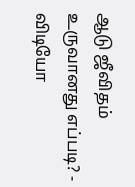ஆடு ஜீவிதம் உருவானது எப்படி? - விடியோ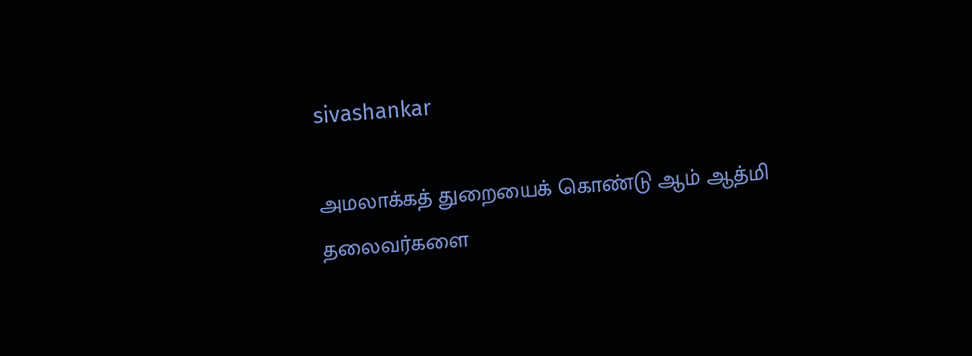sivashankar

அமலாக்கத் துறையைக் கொண்டு ஆம் ஆத்மி தலைவர்களை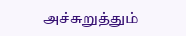அச்சுறுத்தும்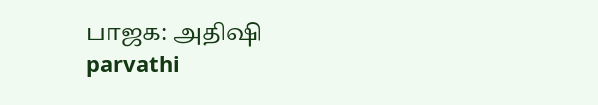பாஜக: அதிஷி
parvathi